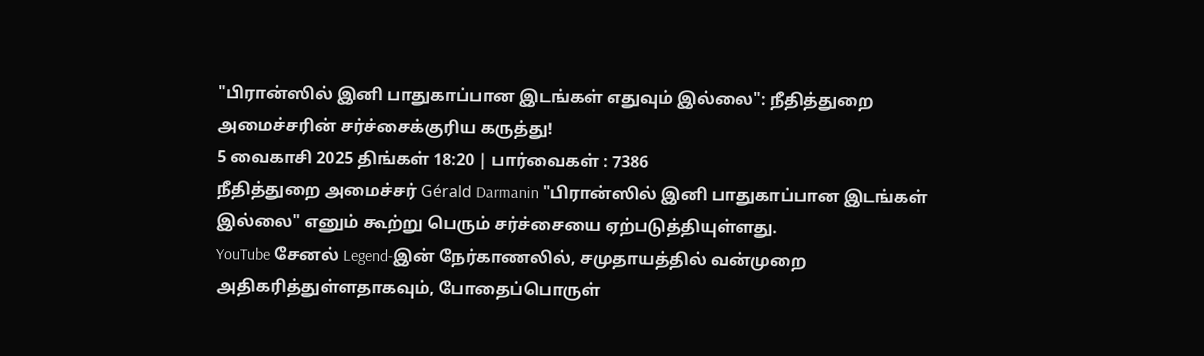"பிரான்ஸில் இனி பாதுகாப்பான இடங்கள் எதுவும் இல்லை": நீதித்துறை அமைச்சரின் சர்ச்சைக்குரிய கருத்து!
5 வைகாசி 2025 திங்கள் 18:20 | பார்வைகள் : 7386
நீதித்துறை அமைச்சர் Gérald Darmanin "பிரான்ஸில் இனி பாதுகாப்பான இடங்கள் இல்லை" எனும் கூற்று பெரும் சர்ச்சையை ஏற்படுத்தியுள்ளது.
YouTube சேனல் Legend-இன் நேர்காணலில், சமுதாயத்தில் வன்முறை அதிகரித்துள்ளதாகவும், போதைப்பொருள்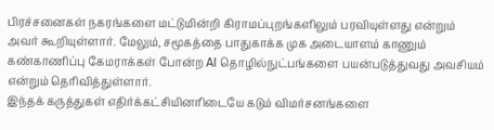பிரச்சனைகள் நகரங்களை மட்டுமின்றி கிராமப்புறங்களிலும் பரவியுள்ளது என்றும் அவர் கூறியுள்ளார். மேலும், சமூகத்தை பாதுகாக்க முக அடையாளம் காணும் கண்காணிப்பு கேமராக்கள் போன்ற AI தொழில்நுட்பங்களை பயன்படுத்துவது அவசியம் என்றும் தெரிவித்துள்ளார்.
இந்தக் கருத்துகள் எதிர்க்கட்சியினரிடையே கடும் விமர்சனங்களை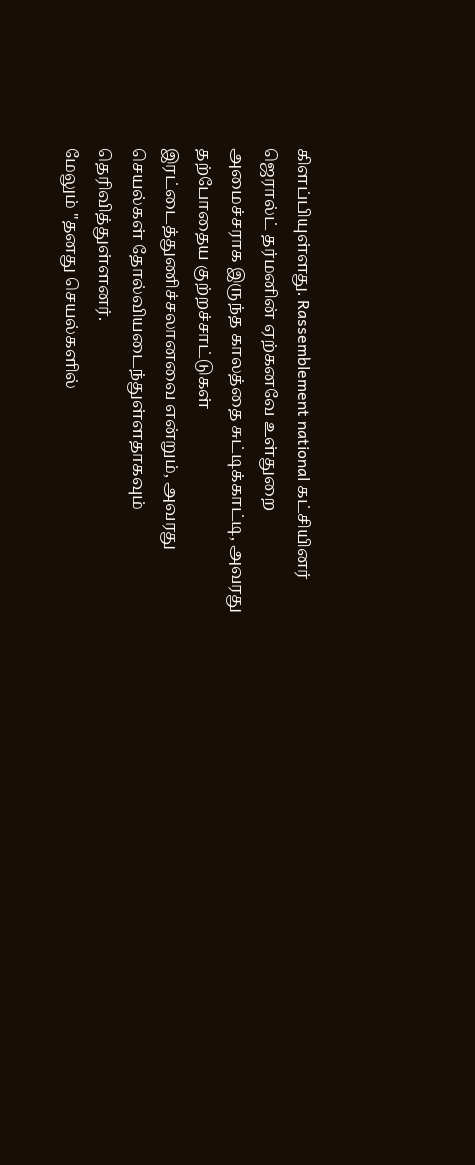கிளப்பியுள்ளது. Rassemblement national கட்சியினர் ஜெரால்ட் தர்மனின் ஏற்கனவே உள்துறை அமைச்சராக இருந்த காலத்தை சுட்டிக்காட்டி, அவரது தற்போதைய குற்றச்சாட்டுகள் இரட்டைத்துணிச்சலானவை என்றும், அவரது செயல்கள் தோல்வியடைந்துள்ளதாகவும் தெரிவித்துள்ளனர்.
மேலும் "தனது செயல்களில்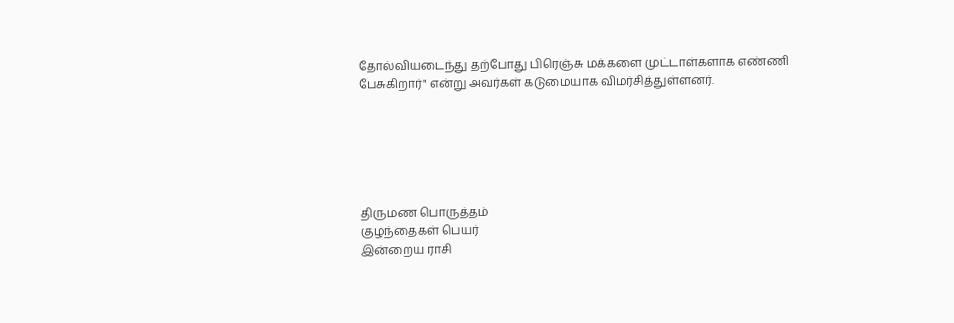தோல்வியடைந்து தற்போது பிரெஞ்சு மக்களை முட்டாள்களாக எண்ணி பேசுகிறார்" என்று அவர்கள் கடுமையாக விமர்சித்துள்ளனர்.






திருமண பொருத்தம்
குழந்தைகள் பெயர்
இன்றைய ராசி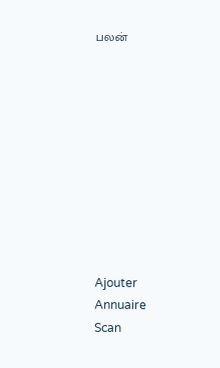பலன்










Ajouter
Annuaire
Scan